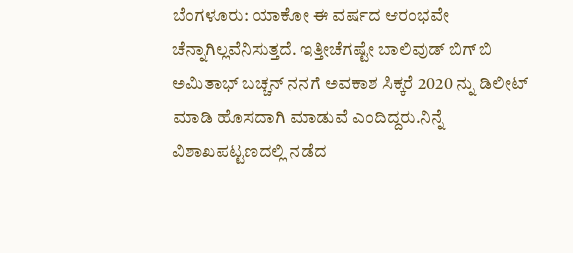ಬೆಂಗಳೂರು: ಯಾಕೋ ಈ ವರ್ಷದ ಆರಂಭವೇ ಚೆನ್ನಾಗಿಲ್ಲವೆನಿಸುತ್ತದೆ. ಇತ್ತೀಚೆಗಷ್ಟೇ ಬಾಲಿವುಡ್ ಬಿಗ್ ಬಿ ಅಮಿತಾಭ್ ಬಚ್ಚನ್ ನನಗೆ ಅವಕಾಶ ಸಿಕ್ಕರೆ 2020 ನ್ನು ಡಿಲೀಟ್ ಮಾಡಿ ಹೊಸದಾಗಿ ಮಾಡುವೆ ಎಂದಿದ್ದರು.ನಿನ್ನೆ ವಿಶಾಖಪಟ್ಟಣದಲ್ಲಿ ನಡೆದ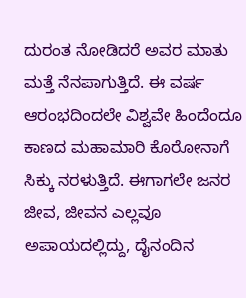ದುರಂತ ನೋಡಿದರೆ ಅವರ ಮಾತು ಮತ್ತೆ ನೆನಪಾಗುತ್ತಿದೆ. ಈ ವರ್ಷ ಆರಂಭದಿಂದಲೇ ವಿಶ್ವವೇ ಹಿಂದೆಂದೂ ಕಾಣದ ಮಹಾಮಾರಿ ಕೊರೋನಾಗೆ ಸಿಕ್ಕು ನರಳುತ್ತಿದೆ. ಈಗಾಗಲೇ ಜನರ ಜೀವ, ಜೀವನ ಎಲ್ಲವೂ ಅಪಾಯದಲ್ಲಿದ್ದು, ದೈನಂದಿನ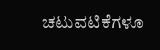ಚಟುವಟಿಕೆಗಳೂ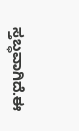ಸ್ತಬ್ಧವಾಗಿದೆ.ಈ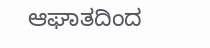ಆಘಾತದಿಂದ